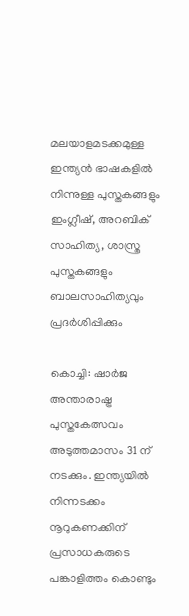മലയാളമടക്കമുള്ള ഇന്ത്യൻ ഭാഷകളിൽ നിന്നുള്ള പുസ്തകങ്ങളും ഇംഗ്ലീഷ്, അറബിക് സാഹിത്യ, ശാസ്ത്ര പുസ്തകങ്ങളും ബാലസാഹിത്യവും പ്രദർശിപ്പിക്കും

കൊച്ചി: ഷാര്‍ജ അന്താരാഷ്ട്ര പുസ്തകേത്സവം അടുത്തമാസം 31 ന് നടക്കും. ഇന്ത്യയില്‍ നിന്നടക്കം നൂറുകണക്കിന് പ്രസാധകരുടെ പങ്കാളിത്തം കൊണ്ടും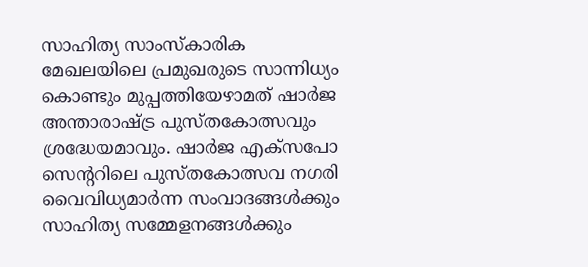സാഹിത്യ സാംസ്കാരിക മേഖലയിലെ പ്രമുഖരുടെ സാന്നിധ്യം കൊണ്ടും മുപ്പത്തിയേഴാമത് ഷാര്‍ജ അന്താരാഷ്ട്ര പുസ്തകോത്സവും ശ്രദ്ധേയമാവും. ഷാര്‍ജ എക്സപോ സെന്‍ററിലെ പുസ്തകോത്സവ നഗരി വൈവിധ്യമാര്‍ന്ന സംവാദങ്ങള്‍ക്കും സാഹിത്യ സമ്മേളനങ്ങള്‍ക്കും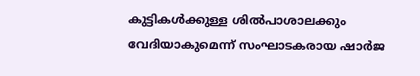കുട്ടികള്‍ക്കുള്ള ശില്‍പാശാലക്കും വേദിയാകുമെന്ന് സംഘാടകരായ ഷാര്‍ജ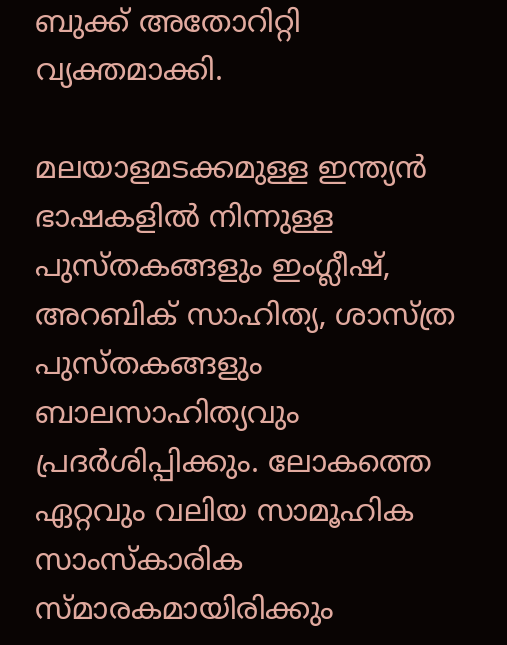ബുക്ക് അതോറിറ്റി വ്യക്തമാക്കി.

മലയാളമടക്കമുള്ള ഇന്ത്യൻ ഭാഷകളിൽ നിന്നുള്ള പുസ്തകങ്ങളും ഇംഗ്ലീഷ്, അറബിക് സാഹിത്യ, ശാസ്ത്ര പുസ്തകങ്ങളും ബാലസാഹിത്യവും പ്രദർശിപ്പിക്കും. ലോകത്തെ ഏറ്റവും വലിയ സാമൂഹിക സാംസ്‌കാരിക സ്മാരകമായിരിക്കും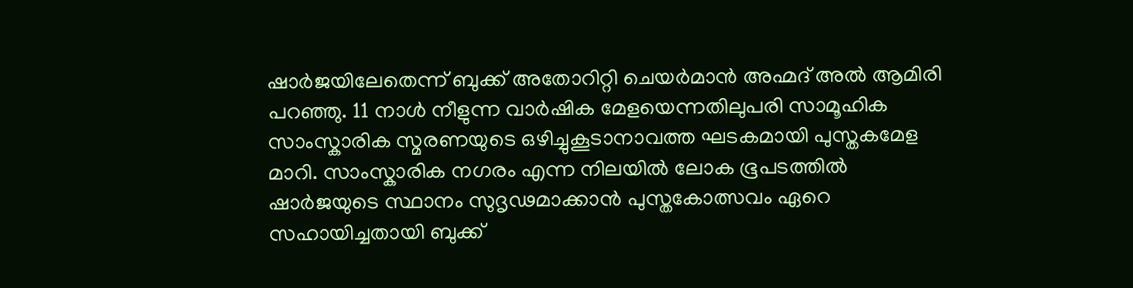ഷാർജയിലേതെന്ന് ബുക്ക് അതോറിറ്റി ചെയര്‍മാന്‍ അഹ്മദ് അൽ ആമിരി പറഞ്ഞു. 11 നാള്‍ നീളുന്ന വാര്‍ഷിക മേളയെന്നതിലുപരി സാമൂഹിക സാംസ്കാരിക സ്മരണയുടെ ഒഴിച്ചുകൂടാനാവത്ത ഘടകമായി പുസ്തകമേള മാറി. സാംസ്കാരിക നഗരം എന്ന നിലയില്‍ ലോക ഭൂപടത്തില്‍ ഷാര്‍ജയുടെ സ്ഥാനം സുദൃഢമാക്കാന്‍ പുസ്തകോത്സവം ഏറെ സഹായിച്ചതായി ബുക്ക്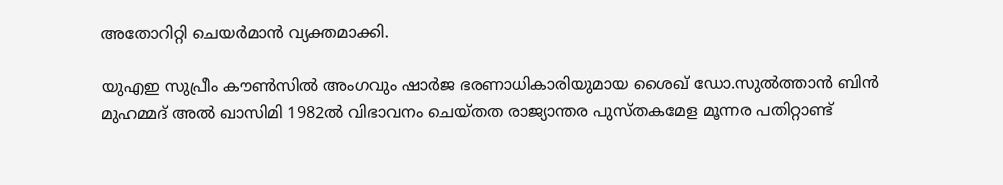അതോറിറ്റി ചെയര്‍മാന്‍ വ്യക്തമാക്കി.

യുഎഇ സുപ്രീം കൗൺസിൽ അംഗവും ഷാർജ ഭരണാധികാരിയുമായ ശൈഖ് ഡോ.സുൽത്താൻ ബിൻ മുഹമ്മദ് അൽ ഖാസിമി 1982ൽ വിഭാവനം ചെയ്തത രാജ്യാന്തര പുസ്തകമേള മൂന്നര പതിറ്റാണ്ട്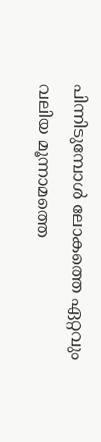പിന്നിടുമ്പോള്‍ ലോകത്തെ ഏറ്റവും വലിയ മൂന്നാമത്തെ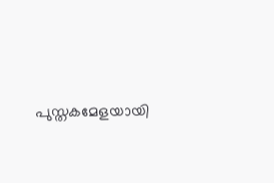പുസ്തകമേളയായി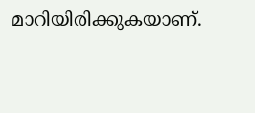മാറിയിരിക്കുകയാണ്.